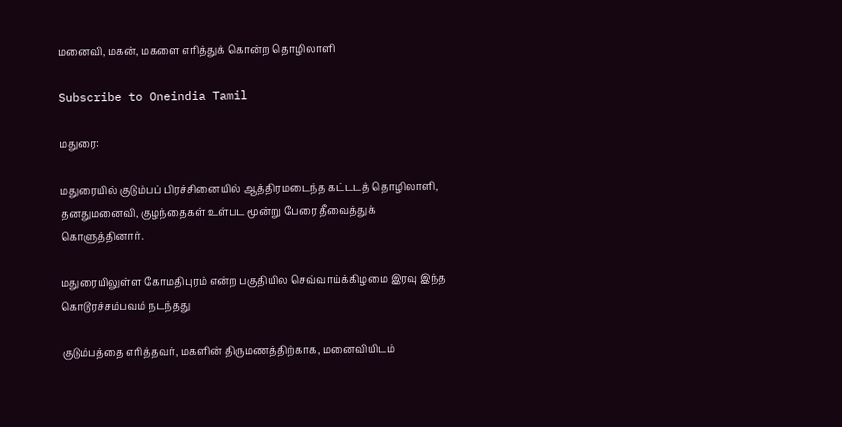மனைவி, மகன், மகளை எரித்துக் கொன்ற தொழிலாளி

Subscribe to Oneindia Tamil

மதுரை:

மதுரையில் குடும்பப் பிரச்சினையில் ஆத்திரமடைந்த கட்டடத் தொழிலாளி, தனதுமனைவி, குழந்தைகள் உள்பட மூன்று பேரை தீவைத்துக் கொளுத்தினார்.

மதுரையிலுள்ள கோமதிபுரம் என்ற பகுதியில செவ்வாய்க்கிழமை இரவு இந்த கொடூரச்சம்பவம் நடந்தது

குடும்பத்தை எரித்தவர், மகளின் திருமணத்திற்காக, மனைவியிடம்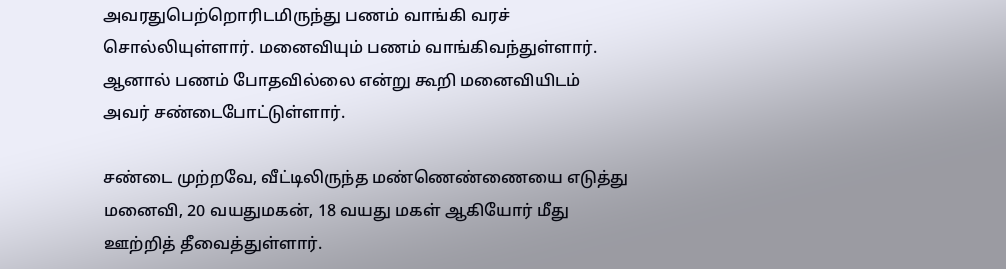அவரதுபெற்றொரிடமிருந்து பணம் வாங்கி வரச் சொல்லியுள்ளார். மனைவியும் பணம் வாங்கிவந்துள்ளார். ஆனால் பணம் போதவில்லை என்று கூறி மனைவியிடம் அவர் சண்டைபோட்டுள்ளார்.

சண்டை முற்றவே, வீட்டிலிருந்த மண்ணெண்ணையை எடுத்து மனைவி, 20 வயதுமகன், 18 வயது மகள் ஆகியோர் மீது ஊற்றித் தீவைத்துள்ளார்.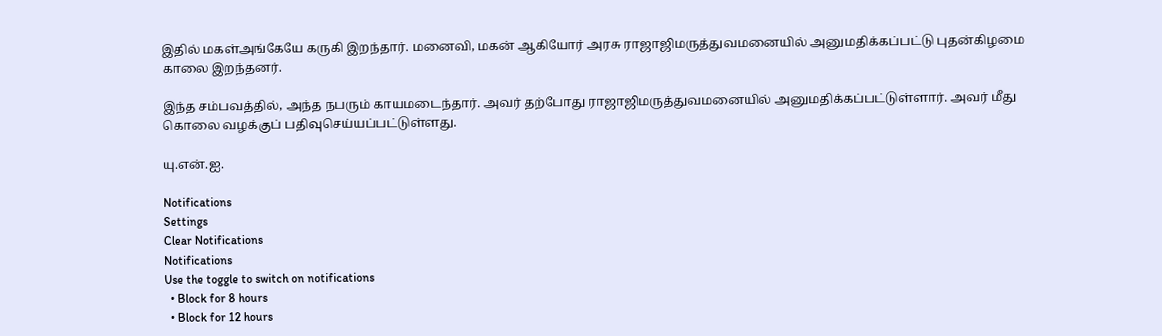இதில் மகள்அங்கேயே கருகி இறந்தார். மனைவி, மகன் ஆகியோர் அரசு ராஜாஜிமருத்துவமனையில் அனுமதிக்கப்பட்டு புதன்கிழமை காலை இறந்தனர்.

இந்த சம்பவத்தில், அந்த நபரும் காயமடைந்தார். அவர் தற்போது ராஜாஜிமருத்துவமனையில் அனுமதிக்கப்பட்டுள்ளார். அவர் மீது கொலை வழக்குப் பதிவுசெய்யப்பட்டுள்ளது.

யு.என்.ஐ.

Notifications
Settings
Clear Notifications
Notifications
Use the toggle to switch on notifications
  • Block for 8 hours
  • Block for 12 hours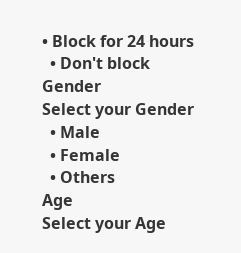• Block for 24 hours
  • Don't block
Gender
Select your Gender
  • Male
  • Female
  • Others
Age
Select your Age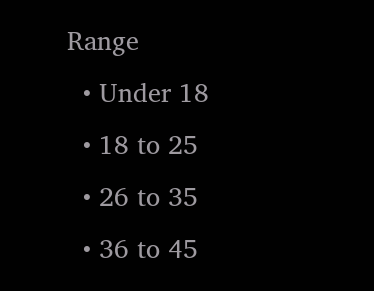Range
  • Under 18
  • 18 to 25
  • 26 to 35
  • 36 to 45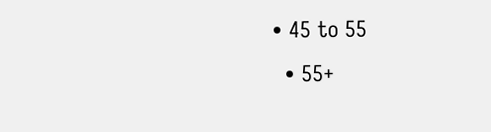• 45 to 55
  • 55+